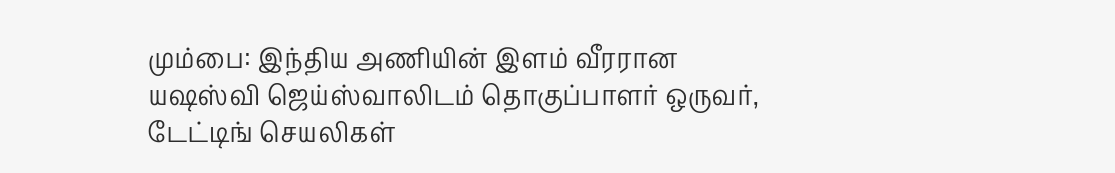மும்பை: இந்திய அணியின் இளம் வீரரான யஷஸ்வி ஜெய்ஸ்வாலிடம் தொகுப்பாளர் ஒருவர், டேட்டிங் செயலிகள்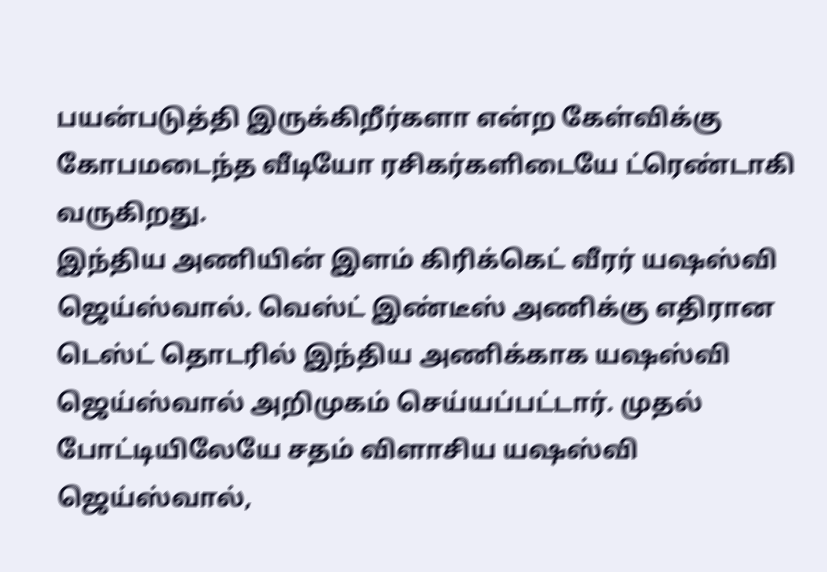பயன்படுத்தி இருக்கிறீர்களா என்ற கேள்விக்கு கோபமடைந்த வீடியோ ரசிகர்களிடையே ட்ரெண்டாகி வருகிறது.
இந்திய அணியின் இளம் கிரிக்கெட் வீரர் யஷஸ்வி ஜெய்ஸ்வால். வெஸ்ட் இண்டீஸ் அணிக்கு எதிரான டெஸ்ட் தொடரில் இந்திய அணிக்காக யஷஸ்வி ஜெய்ஸ்வால் அறிமுகம் செய்யப்பட்டார். முதல் போட்டியிலேயே சதம் விளாசிய யஷஸ்வி ஜெய்ஸ்வால்,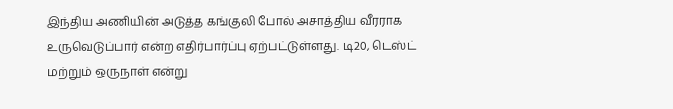இந்திய அணியின் அடுத்த கங்குலி போல் அசாத்திய வீரராக உருவெடுப்பார் என்ற எதிர்பார்ப்பு ஏற்பட்டுள்ளது. டி20, டெஸ்ட் மற்றும் ஒருநாள் என்று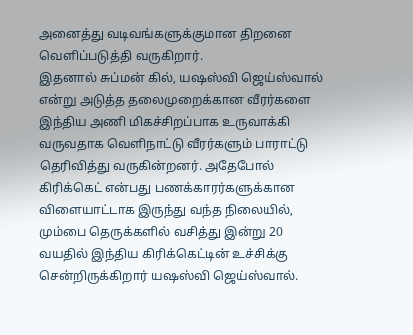அனைத்து வடிவங்களுக்குமான திறனை வெளிப்படுத்தி வருகிறார்.
இதனால் சுப்மன் கில், யஷஸ்வி ஜெய்ஸ்வால் என்று அடுத்த தலைமுறைக்கான வீரர்களை இந்திய அணி மிகச்சிறப்பாக உருவாக்கி வருவதாக வெளிநாட்டு வீரர்களும் பாராட்டு தெரிவித்து வருகின்றனர். அதேபோல் கிரிக்கெட் என்பது பணக்காரர்களுக்கான விளையாட்டாக இருந்து வந்த நிலையில், மும்பை தெருக்களில் வசித்து இன்று 20 வயதில் இந்திய கிரிக்கெட்டின் உச்சிக்கு சென்றிருக்கிறார் யஷஸ்வி ஜெய்ஸ்வால்.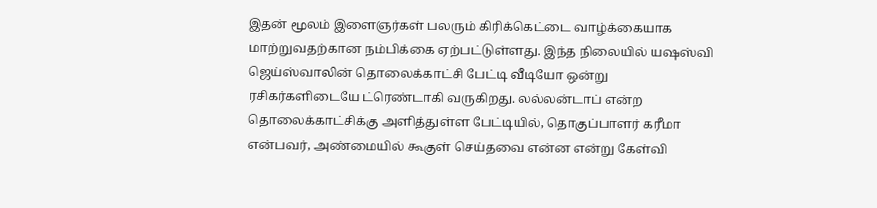இதன் மூலம் இளைஞர்கள் பலரும் கிரிக்கெட்டை வாழ்க்கையாக மாற்றுவதற்கான நம்பிக்கை ஏற்பட்டுள்ளது. இந்த நிலையில் யஷஸ்வி ஜெய்ஸ்வாலின் தொலைக்காட்சி பேட்டி வீடியோ ஒன்று ரசிகர்களிடையே ட்ரெண்டாகி வருகிறது. லல்லன்டாப் என்ற தொலைக்காட்சிக்கு அளித்துள்ள பேட்டியில், தொகுப்பாளர் கரீமா என்பவர், அண்மையில் கூகுள் செய்தவை என்ன என்று கேள்வி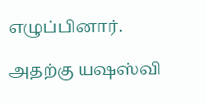எழுப்பினார்.

அதற்கு யஷஸ்வி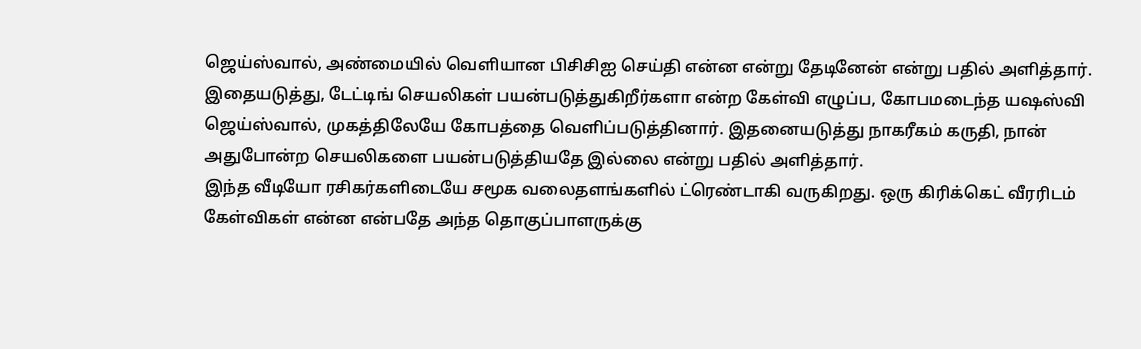ஜெய்ஸ்வால், அண்மையில் வெளியான பிசிசிஐ செய்தி என்ன என்று தேடினேன் என்று பதில் அளித்தார். இதையடுத்து, டேட்டிங் செயலிகள் பயன்படுத்துகிறீர்களா என்ற கேள்வி எழுப்ப, கோபமடைந்த யஷஸ்வி ஜெய்ஸ்வால், முகத்திலேயே கோபத்தை வெளிப்படுத்தினார். இதனையடுத்து நாகரீகம் கருதி, நான் அதுபோன்ற செயலிகளை பயன்படுத்தியதே இல்லை என்று பதில் அளித்தார்.
இந்த வீடியோ ரசிகர்களிடையே சமூக வலைதளங்களில் ட்ரெண்டாகி வருகிறது. ஒரு கிரிக்கெட் வீரரிடம் கேள்விகள் என்ன என்பதே அந்த தொகுப்பாளருக்கு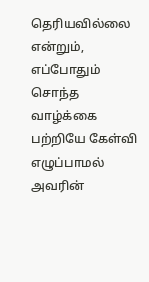தெரியவில்லை என்றும், எப்போதும் சொந்த வாழ்க்கை பற்றியே கேள்வி எழுப்பாமல் அவரின்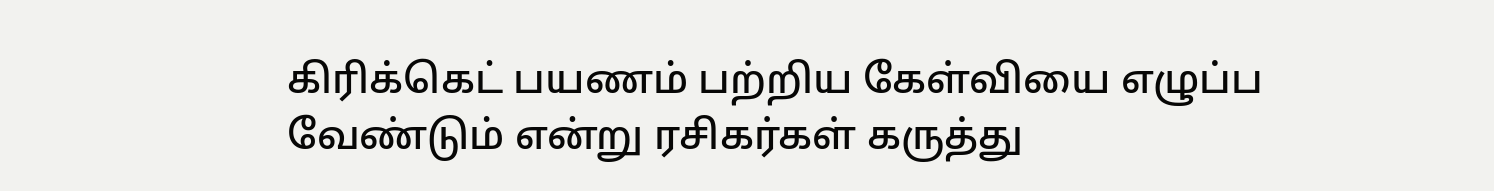கிரிக்கெட் பயணம் பற்றிய கேள்வியை எழுப்ப வேண்டும் என்று ரசிகர்கள் கருத்து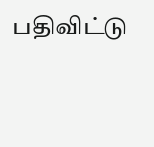பதிவிட்டு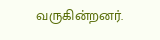வருகின்றனர்.